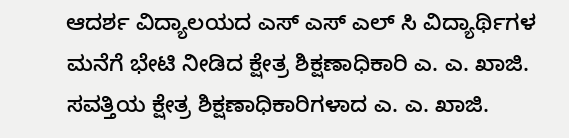ಆದರ್ಶ ವಿದ್ಯಾಲಯದ ಎಸ್ ಎಸ್ ಎಲ್ ಸಿ ವಿದ್ಯಾರ್ಥಿಗಳ ಮನೆಗೆ ಭೇಟಿ ನೀಡಿದ ಕ್ಷೇತ್ರ ಶಿಕ್ಷಣಾಧಿಕಾರಿ ಎ. ಎ. ಖಾಜಿ.
ಸವತ್ತಿಯ ಕ್ಷೇತ್ರ ಶಿಕ್ಷಣಾಧಿಕಾರಿಗಳಾದ ಎ. ಎ. ಖಾಜಿ.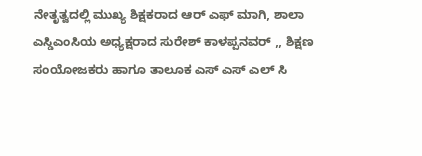ನೇತೃತ್ವದಲ್ಲಿ ಮುಖ್ಯ ಶಿಕ್ಷಕರಾದ ಆರ್ ಎಫ್ ಮಾಗಿ, ಶಾಲಾ ಎಸ್ಡಿಎಂಸಿಯ ಅಧ್ಯಕ್ಷರಾದ ಸುರೇಶ್ ಕಾಳಪ್ಪನವರ್ ,, ಶಿಕ್ಷಣ ಸಂಯೋಜಕರು ಹಾಗೂ ತಾಲೂಕ ಎಸ್ ಎಸ್ ಎಲ್ ಸಿ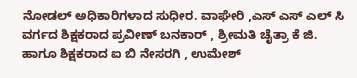ನೋಡಲ್ ಅಧಿಕಾರಿಗಳಾದ ಸುಧೀರ. ವಾಘೇರಿ ,ಎಸ್ ಎಸ್ ಎಲ್ ಸಿ ವರ್ಗದ ಶಿಕ್ಷಕರಾದ ಪ್ರವೀಣ್ ಬನಕಾರ್ , ಶ್ರೀಮತಿ ಚೈತ್ರಾ ಕೆ ಜಿ. ಹಾಗೂ ಶಿಕ್ಷಕರಾದ ಐ ಬಿ ನೇಸರಗಿ , ಉಮೇಶ್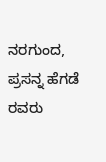ನರಗುಂದ, ಪ್ರಸನ್ನ ಹೆಗಡೆ ರವರು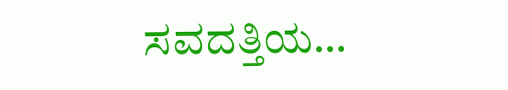ಸವದತ್ತಿಯ…